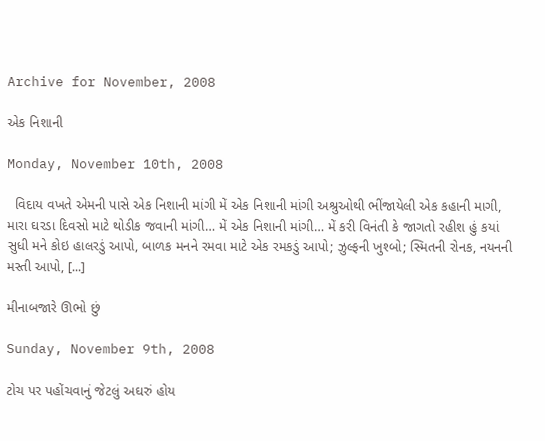Archive for November, 2008

એક નિશાની

Monday, November 10th, 2008

  વિદાય વખતે એમની પાસે એક નિશાની માંગી મેં એક નિશાની માંગી અશ્રુઓથી ભીંજાયેલી એક કહાની માગી, મારા ઘરડા દિવસો માટે થોડીક જવાની માંગી… મેં એક નિશાની માંગી… મેં કરી વિનંતી કે જાગતો રહીશ હું કયાં સુધી મને કોઇ હાલરડું આપો, બાળક મનને રમવા માટે એક રમકડું આપો; ઝુલ્ફની ખુશ્બો; સ્મિતની રોનક, નયનની મસ્તી આપો, [...]

મીનાબજારે ઊભો છું

Sunday, November 9th, 2008

ટોચ પર પહોંચવાનું જેટલું અઘરું હોય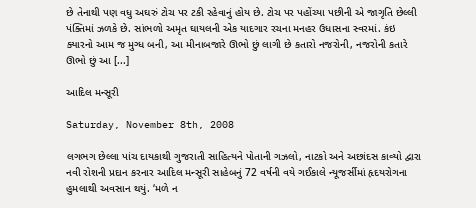છે તેનાથી પણ વધુ અઘરું ટોચ પર ટકી રહેવાનું હોય છે. ટોચ પર પહોંચ્યા પછીની એ જાગૃતિ છેલ્લી પંક્તિમાં ઝળકે છે. સાંભળો અમૃત ઘાયલની એક યાદગાર રચના મનહર ઉધાસના સ્વરમાં. કંઇ ક્યારનો આમ જ મુગ્ધ બની, આ મીનાબજારે ઊભો છું લાગી છે કતારો નજરોની, નજરોની કતારે ઊભો છું આ [...]

આદિલ મન્સૂરી

Saturday, November 8th, 2008

લગભગ છેલ્લા પાંચ દાયકાથી ગુજરાતી સાહિત્યને પોતાની ગઝલો, નાટકો અને અછાંદસ કાવ્યો દ્વારા નવી રોશની પ્રદાન કરનાર આદિલ મન્સૂરી સાહેબનું 72 વર્ષની વયે ગઈકાલે ન્યૂજર્સીમાં હૃદયરોગના હુમલાથી અવસાન થયું. ‘મળે ન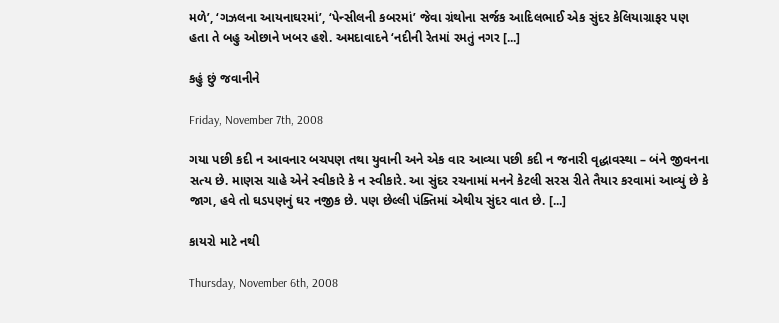મળે’, ‘ગઝલના આયનાઘરમાં’, ‘પેન્સીલની કબરમાં’ જેવા ગ્રંથોના સર્જક આદિલભાઈ એક સુંદર કેલિયાગ્રાફર પણ હતા તે બહુ ઓછાને ખબર હશે. અમદાવાદને ‘નદીની રેતમાં રમતું નગર [...]

કહું છું જવાનીને

Friday, November 7th, 2008

ગયા પછી કદી ન આવનાર બચપણ તથા યુવાની અને એક વાર આવ્યા પછી કદી ન જનારી વૃદ્ધાવસ્થા – બંને જીવનના સત્ય છે. માણસ ચાહે એને સ્વીકારે કે ન સ્વીકારે. આ સુંદર રચનામાં મનને કેટલી સરસ રીતે તૈયાર કરવામાં આવ્યું છે કે જાગ, હવે તો ઘડપણનું ઘર નજીક છે. પણ છેલ્લી પંક્તિમાં એથીય સુંદર વાત છે. [...]

કાયરો માટે નથી

Thursday, November 6th, 2008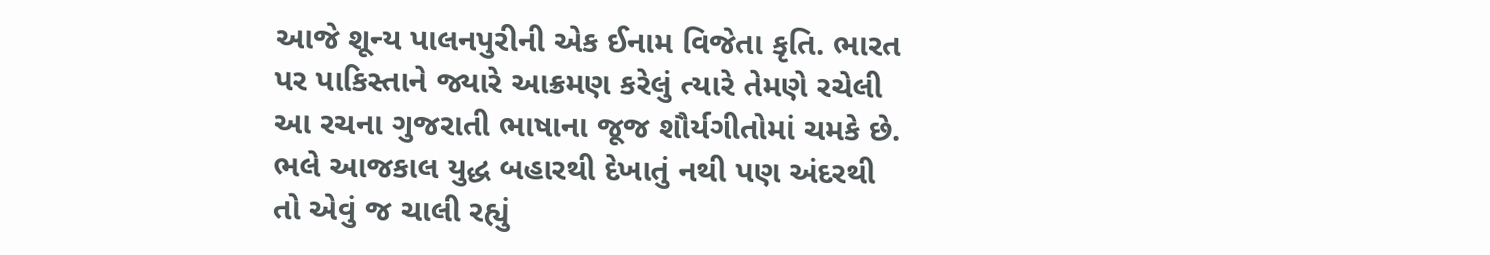આજે શૂન્ય પાલનપુરીની એક ઈનામ વિજેતા કૃતિ. ભારત પર પાકિસ્તાને જ્યારે આક્રમણ કરેલું ત્યારે તેમણે રચેલી આ રચના ગુજરાતી ભાષાના જૂજ શૌર્યગીતોમાં ચમકે છે. ભલે આજકાલ યુદ્ધ બહારથી દેખાતું નથી પણ અંદરથી તો એવું જ ચાલી રહ્યું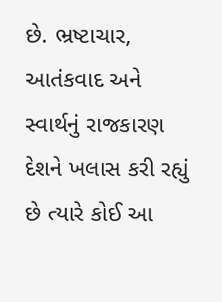છે. ભ્રષ્ટાચાર, આતંકવાદ અને સ્વાર્થનું રાજકારણ દેશને ખલાસ કરી રહ્યું છે ત્યારે કોઈ આ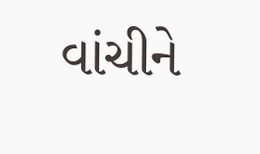વાંચીને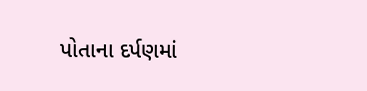પોતાના દર્પણમાં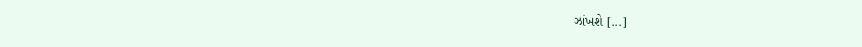ઝાંખશે [...]